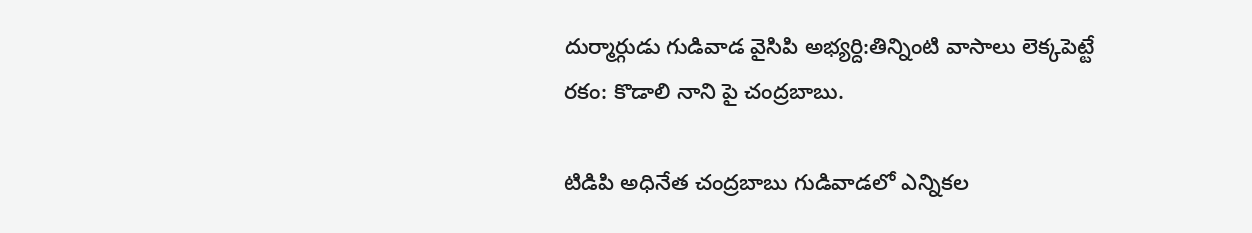దుర్మార్గుడు గుడివాడ వైసిపి అభ్య‌ర్ది:తిన్నింటి వాసాలు లెక్క‌పెట్టే ర‌కం: కొడాలి నాని పై చంద్ర‌బాబు.

టిడిపి అధినేత చంద్రబాబు గుడివాడ‌లో ఎన్నిక‌ల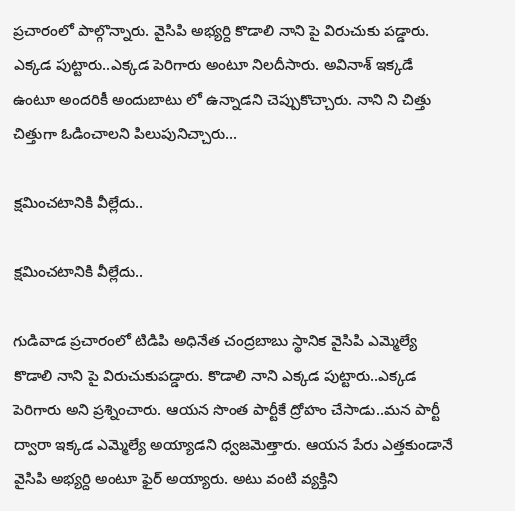ప్ర‌చారంలో పాల్గొన్నారు. వైసిపి అభ్య‌ర్ది కొడాలి నాని పై విరుచుకు ప‌డ్డారు. ఎక్క‌డ పుట్టారు..ఎక్క‌డ పెరిగారు అంటూ నిల‌దీసారు. అవినాశ్ ఇక్క‌డే ఉంటూ అంద‌రికీ అందుబాటు లో ఉన్నాడ‌ని చెప్పుకొచ్చారు. నాని ని చిత్తు చిత్తుగా ఓడించాల‌ని పిలుపునిచ్చారు...

క్ష‌మించ‌టానికి వీల్లేదు..

క్ష‌మించ‌టానికి వీల్లేదు..

గుడివాడ ప్ర‌చారంలో టిడిపి అధినేత చంద్ర‌బాబు స్థానిక వైసిపి ఎమ్మెల్యే కొడాలి నాని పై విరుచుకుప‌డ్డారు. కొడాలి నాని ఎక్క‌డ పుట్టారు..ఎక్క‌డ పెరిగారు అని ప్ర‌శ్నించారు. ఆయ‌న సొంత పార్టీకే ద్రోహం చేసాడు..మ‌న పార్టీ ద్వారా ఇక్క‌డ ఎమ్మెల్యే అయ్యాడ‌ని ధ్వ‌జ‌మెత్తారు. ఆయ‌న పేరు ఎత్త‌కుండానే వైసిపి అభ్య‌ర్ది అంటూ ఫైర్ అయ్యారు. అటు వంటి వ్య‌క్తిని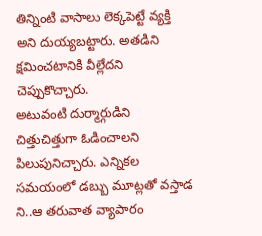తిన్నింటి వాసాలు లెక్క‌పెట్టే వ్య‌క్తి అని దుయ్య‌బ‌ట్టారు. అత‌డిని క్ష‌మించటానికి వీల్లేద‌ని చెప్పుకొచ్చారు.
అటువంటి దుర్మార్గుడిని చిత్తుచిత్తుగా ఓడించాల‌ని పిలుపునిచ్చారు. ఎన్నిక‌ల స‌మ‌యంలో డ‌బ్బు మూట్ల‌తో వ‌స్తాడ ని..ఆ త‌రువాత వ్యాపారం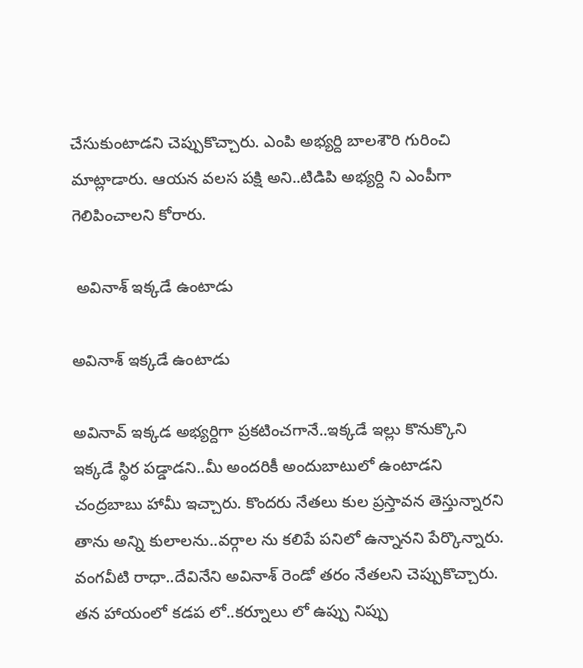చేసుకుంటాడ‌ని చెప్పుకొచ్చారు. ఎంపి అభ్య‌ర్ది బాల‌శౌరి గురించి మాట్లాడారు. ఆయ‌న వ‌ల‌స ప‌క్షి అని..టిడిపి అభ్య‌ర్ది ని ఎంపీగా గెలిపించాల‌ని కోరారు.

 అవినాశ్ ఇక్క‌డే ఉంటాడు

అవినాశ్ ఇక్క‌డే ఉంటాడు

అవినావ్ ఇక్క‌డ అభ్య‌ర్దిగా ప్ర‌క‌టించ‌గానే..ఇక్క‌డే ఇల్లు కొనుక్కొని ఇక్క‌డే స్థిర ప‌డ్డాడ‌ని..మీ అంద‌రికీ అందుబాటులో ఉంటాడ‌ని చంద్ర‌బాబు హామీ ఇచ్చారు. కొంద‌రు నేత‌లు కుల ప్ర‌స్తావ‌న తెస్తున్నార‌ని తాను అన్ని కులాల‌ను..వ‌ర్గాల ను క‌లిపే ప‌నిలో ఉన్నాన‌ని పేర్కొన్నారు. వంగ‌వీటి రాధా..దేవినేని అవినాశ్ రెండో త‌రం నేత‌ల‌ని చెప్పుకొచ్చారు. త‌న హాయంలో క‌డ‌ప లో..క‌ర్నూలు లో ఉప్పు నిప్పు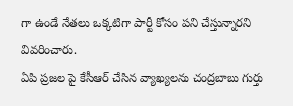గా ఉండే నేత‌లు ఒక్క‌టిగా పార్టీ కోసం ప‌ని చేస్తున్నార‌ని వివ‌రించారు.
ఏపి ప్ర‌జ‌ల పై కేసీఆర్ చేసిన వ్యాఖ్య‌ల‌ను చంద్రబాబు గుర్తు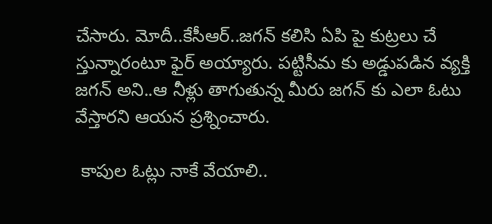చేసారు. మోదీ..కేసీఆర్‌..జ‌గ‌న్ క‌లిసి ఏపి పై కుట్ర‌లు చే స్తున్నారంటూ ఫైర్ అయ్యారు. ప‌ట్టిసీమ కు అడ్డుప‌డిన వ్య‌క్తి జ‌గ‌న్ అని..ఆ నీళ్లు తాగుతున్న మీరు జ‌గ‌న్ కు ఎలా ఓటు వేస్తార‌ని ఆయ‌న ప్ర‌శ్నించారు.

 కాపుల ఓట్లు నాకే వేయాలి..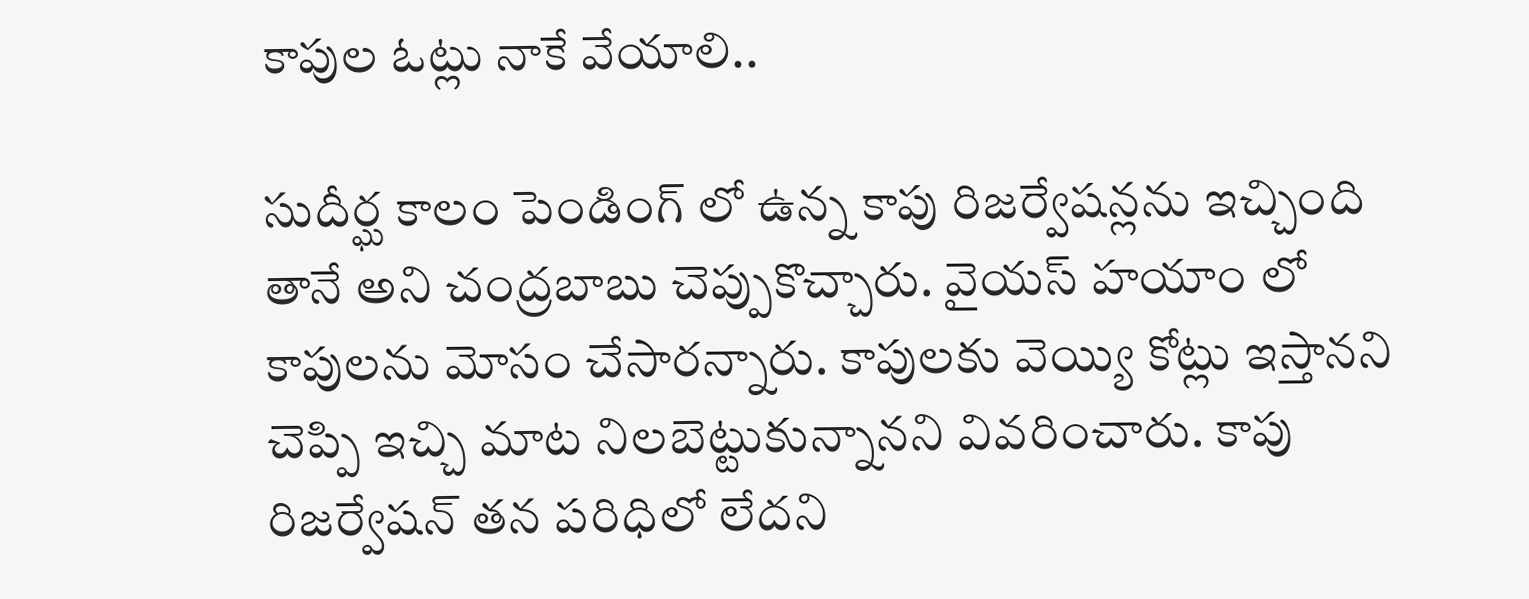కాపుల ఓట్లు నాకే వేయాలి..

సుదీర్ఘ కాలం పెండింగ్ లో ఉన్న కాపు రిజ‌ర్వేష‌న్ల‌ను ఇచ్చింది తానే అని చంద్ర‌బాబు చెప్పుకొచ్చారు. వైయ‌స్ హ‌యాం లో కాపుల‌ను మోసం చేసారన్నారు. కాపుల‌కు వెయ్యి కోట్లు ఇస్తాన‌ని చెప్పి ఇచ్చి మాట నిల‌బెట్టుకున్నాన‌ని వివ‌రించారు. కాపు రిజ‌ర్వేష‌న్ త‌న ప‌రిధిలో లేద‌ని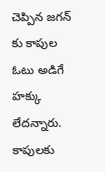చెప్పిన జ‌గ‌న్ కు కాపుల ఓటు అడిగే హ‌క్కు లేద‌న్నారు. కాపుల‌కు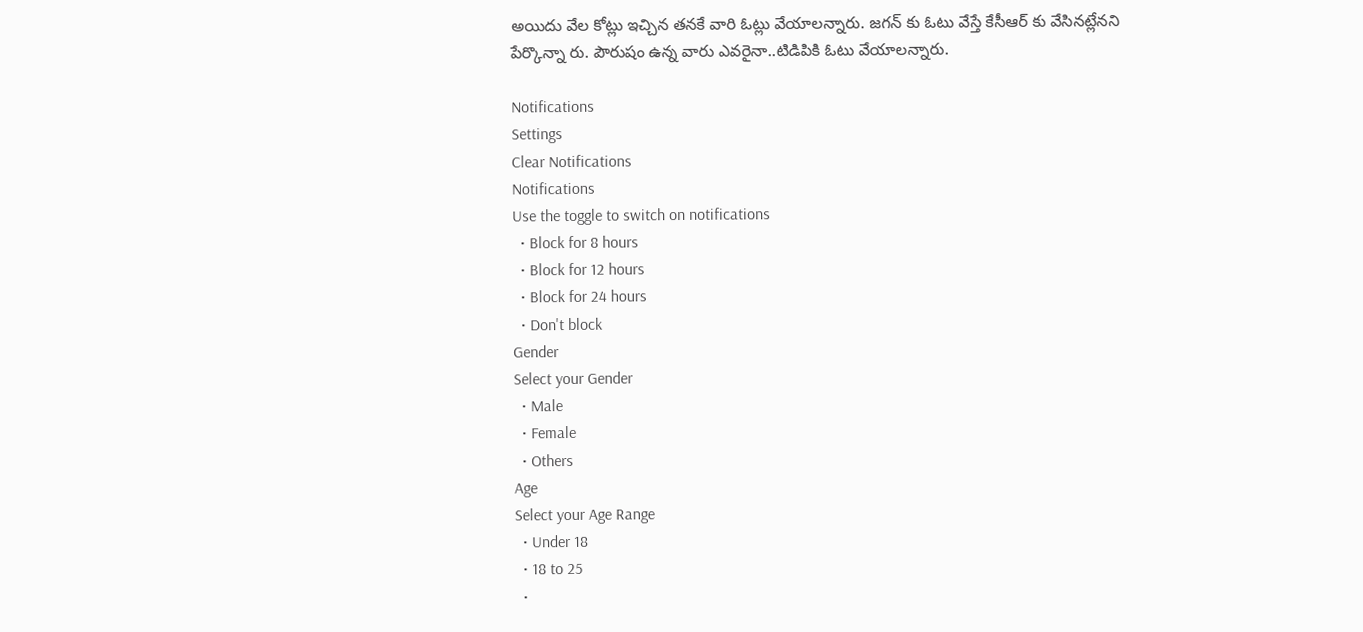అయిదు వేల కోట్లు ఇచ్చిన త‌న‌కే వారి ఓట్లు వేయాల‌న్నారు. జ‌గ‌న్ కు ఓటు వేస్తే కేసీఆర్ కు వేసినట్లేన‌ని పేర్కొన్నా రు. పౌరుషం ఉన్న వారు ఎవ‌రైనా..టిడిపికి ఓటు వేయాల‌న్నారు.

Notifications
Settings
Clear Notifications
Notifications
Use the toggle to switch on notifications
  • Block for 8 hours
  • Block for 12 hours
  • Block for 24 hours
  • Don't block
Gender
Select your Gender
  • Male
  • Female
  • Others
Age
Select your Age Range
  • Under 18
  • 18 to 25
  •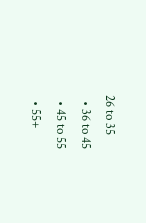26 to 35
  • 36 to 45
  • 45 to 55
  • 55+